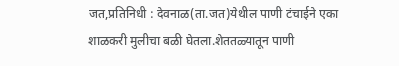जत,प्रतिनिधी : देवनाळ(ता.जत)येथील पाणी टंचाईने एका शाळकरी मुलीचा बळी घेतला.शेततळ्यातून पाणी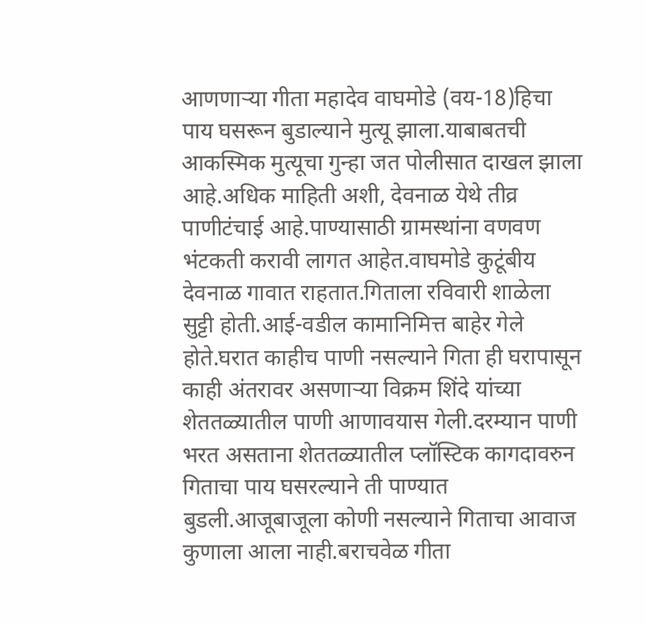आणणाऱ्या गीता महादेव वाघमोडे (वय-18)हिचा पाय घसरून बुडाल्याने मुत्यू झाला.याबाबतची आकस्मिक मुत्यूचा गुन्हा जत पोलीसात दाखल झाला आहे.अधिक माहिती अशी, देवनाळ येथे तीव्र पाणीटंचाई आहे.पाण्यासाठी ग्रामस्थांना वणवण भंटकती करावी लागत आहेत.वाघमोडे कुटूंबीय देवनाळ गावात राहतात.गिताला रविवारी शाळेला सुट्टी होती.आई-वडील कामानिमित्त बाहेर गेले होते.घरात काहीच पाणी नसल्याने गिता ही घरापासून काही अंतरावर असणाऱ्या विक्रम शिंदे यांच्या शेततळ्यातील पाणी आणावयास गेली.दरम्यान पाणी भरत असताना शेततळ्यातील प्लॉस्टिक कागदावरुन गिताचा पाय घसरल्याने ती पाण्यात बुडली.आजूबाजूला कोणी नसल्याने गिताचा आवाज कुणाला आला नाही.बराचवेळ गीता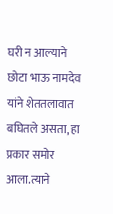घरी न आल्याने छोटा भाऊ नामदेव यांने शेततलावात बघितले असता, हा प्रकार समोर आला.त्याने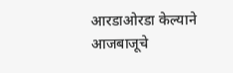आरडाओरडा केल्याने आजबाजूचे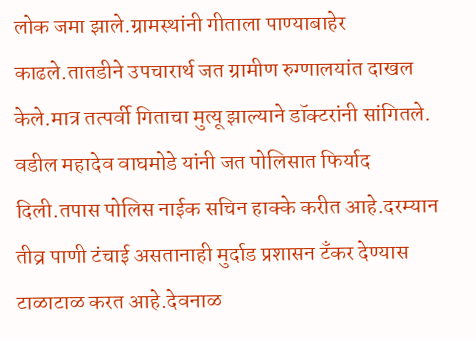लोक जमा झाले.ग्रामस्थांनी गीताला पाण्याबाहेर काढले.तातडीने उपचारार्थ जत ग्रामीण रुग्णालयांत दाखल केले.मात्र तत्पर्वी गिताचा मुत्यू झाल्याने डॉक्टरांनी सांगितले. वडील महादेव वाघमोडे यांनी जत पोलिसात फिर्याद दिली.तपास पोलिस नाईक सचिन हाक्के करीत आहे.दरम्यान तीव्र पाणी टंचाई असतानाही मुर्दाड प्रशासन टँकर देण्यास टाळाटाळ करत आहे.देवनाळ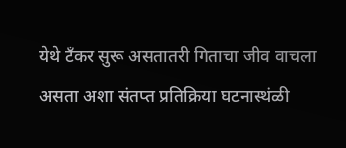येथे टँकर सुरू असतातरी गिताचा जीव वाचला असता अशा संतप्त प्रतिक्रिया घटनास्थंळी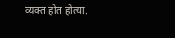व्यक्त होत होत्या.